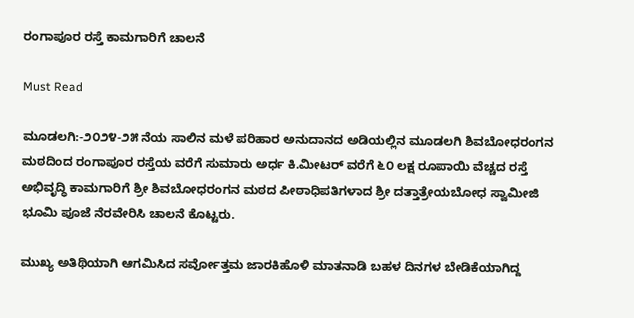ರಂಗಾಪೂರ ರಸ್ತೆ ಕಾಮಗಾರಿಗೆ ಚಾಲನೆ

Must Read

ಮೂಡಲಗಿ:-೨೦೨೪-೨೫ ನೆಯ ಸಾಲಿನ ಮಳೆ ಪರಿಹಾರ ಅನುದಾನದ ಅಡಿಯಲ್ಲಿನ ಮೂಡಲಗಿ ಶಿವಬೋಧರಂಗನ ಮಠದಿಂದ ರಂಗಾಪೂರ ರಸ್ತೆಯ ವರೆಗೆ ಸುಮಾರು ಅರ್ಧ ಕಿ.ಮೀಟರ್ ವರೆಗೆ ೬೦ ಲಕ್ಷ ರೂಪಾಯಿ ವೆಚ್ಚದ ರಸ್ತೆ ಅಭಿವೃದ್ಧಿ ಕಾಮಗಾರಿಗೆ ಶ್ರೀ ಶಿವಬೋಧರಂಗನ ಮಠದ ಪೀಠಾಧಿಪತಿಗಳಾದ ಶ್ರೀ ದತ್ತಾತ್ರೇಯಬೋಧ ಸ್ವಾಮೀಜಿ ಭೂಮಿ ಪೂಜೆ ನೆರವೇರಿಸಿ ಚಾಲನೆ ಕೊಟ್ಟರು.

ಮುಖ್ಯ ಅತಿಥಿಯಾಗಿ ಆಗಮಿಸಿದ ಸರ್ವೋತ್ತಮ ಜಾರಕಿಹೊಳಿ ಮಾತನಾಡಿ ಬಹಳ ದಿನಗಳ ಬೇಡಿಕೆಯಾಗಿದ್ದ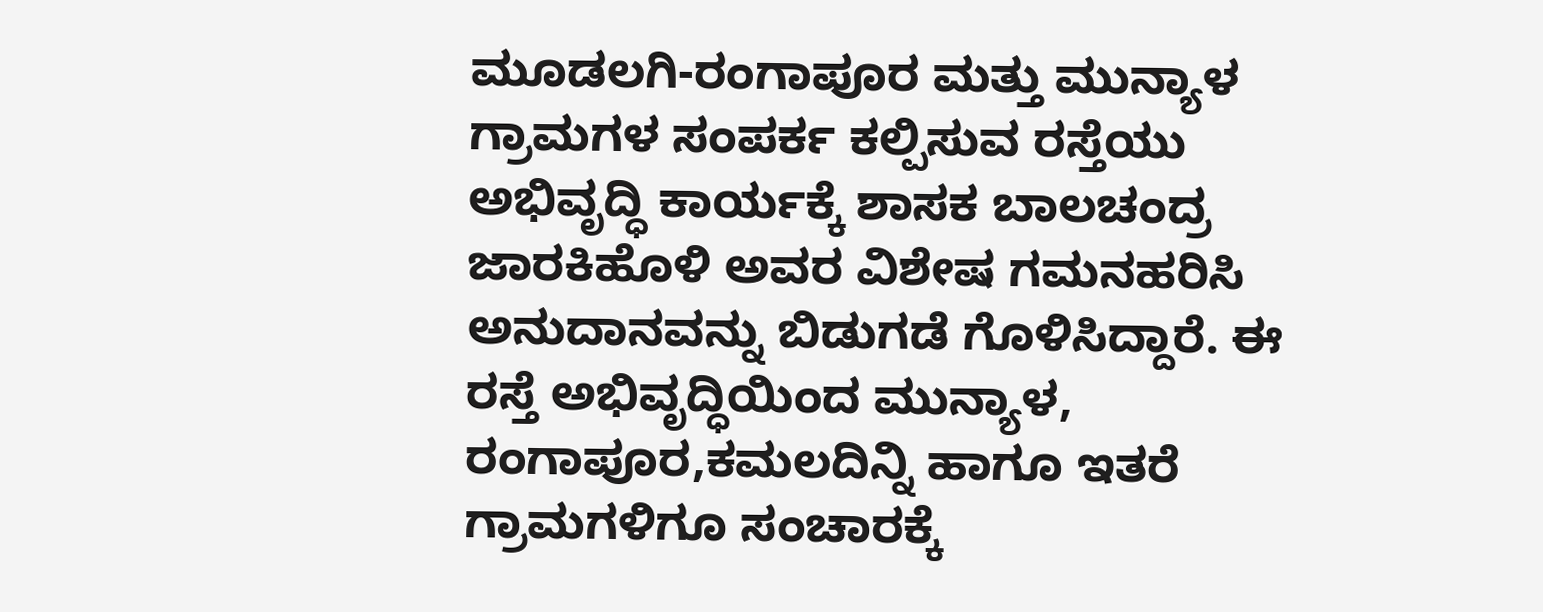ಮೂಡಲಗಿ-ರಂಗಾಪೂರ ಮತ್ತು ಮುನ್ಯಾಳ ಗ್ರಾಮಗಳ ಸಂಪರ್ಕ ಕಲ್ಪಿಸುವ ರಸ್ತೆಯು ಅಭಿವೃದ್ಧಿ ಕಾರ್ಯಕ್ಕೆ ಶಾಸಕ ಬಾಲಚಂದ್ರ ಜಾರಕಿಹೊಳಿ ಅವರ ವಿಶೇಷ ಗಮನಹರಿಸಿ ಅನುದಾನವನ್ನು ಬಿಡುಗಡೆ ಗೊಳಿಸಿದ್ದಾರೆ. ಈ ರಸ್ತೆ ಅಭಿವೃದ್ಧಿಯಿಂದ ಮುನ್ಯಾಳ, ರಂಗಾಪೂರ,ಕಮಲದಿನ್ನಿ ಹಾಗೂ ಇತರೆ ಗ್ರಾಮಗಳಿಗೂ ಸಂಚಾರಕ್ಕೆ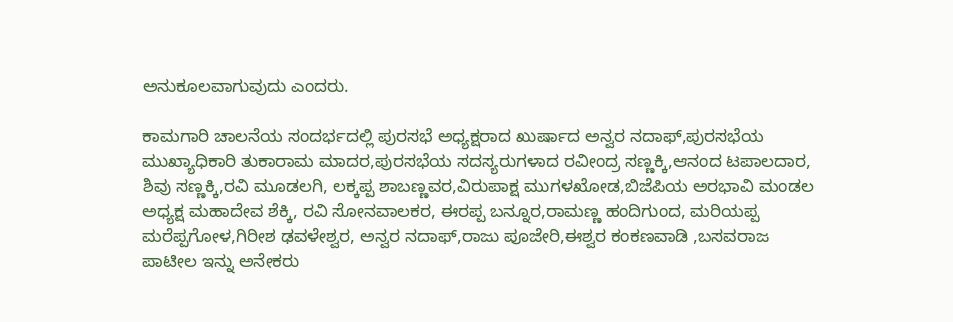ಅನುಕೂಲವಾಗುವುದು ಎಂದರು.

ಕಾಮಗಾರಿ ಚಾಲನೆಯ ಸಂದರ್ಭದಲ್ಲಿ ಪುರಸಭೆ ಅಧ್ಯಕ್ಷರಾದ ಖುರ್ಷಾದ ಅನ್ವರ ನದಾಫ್,ಪುರಸಭೆಯ ಮುಖ್ಯಾಧಿಕಾರಿ ತುಕಾರಾಮ ಮಾದರ,ಪುರಸಭೆಯ ಸದಸ್ಯರುಗಳಾದ ರವೀಂದ್ರ ಸಣ್ಣಕ್ಕಿ,ಆನಂದ ಟಪಾಲದಾರ, ಶಿವು ಸಣ್ಣಕ್ಕಿ,ರವಿ ಮೂಡಲಗಿ, ಲಕ್ಕಪ್ಪ ಶಾಬಣ್ಣವರ,ವಿರುಪಾಕ್ಷ ಮುಗಳಖೋಡ,ಬಿಜೆಪಿಯ ಅರಭಾವಿ ಮಂಡಲ ಅಧ್ಯಕ್ಷ ಮಹಾದೇವ ಶೆಕ್ಕಿ, ರವಿ ಸೋನವಾಲಕರ, ಈರಪ್ಪ ಬನ್ನೂರ,ರಾಮಣ್ಣ ಹಂದಿಗುಂದ, ಮರಿಯಪ್ಪ ಮರೆಪ್ಪಗೋಳ,ಗಿರೀಶ ಢವಳೇಶ್ವರ, ಅನ್ವರ ನದಾಫ್,ರಾಜು ಪೂಜೇರಿ,ಈಶ್ವರ ಕಂಕಣವಾಡಿ ,ಬಸವರಾಜ ಪಾಟೀಲ ಇನ್ನು ಅನೇಕರು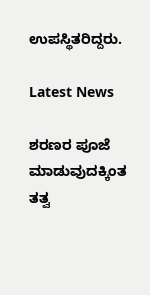ಉಪಸ್ಥಿತರಿದ್ದರು.

Latest News

ಶರಣರ ಪೂಜೆ ಮಾಡುವುದಕ್ಕಿಂತ ತತ್ವ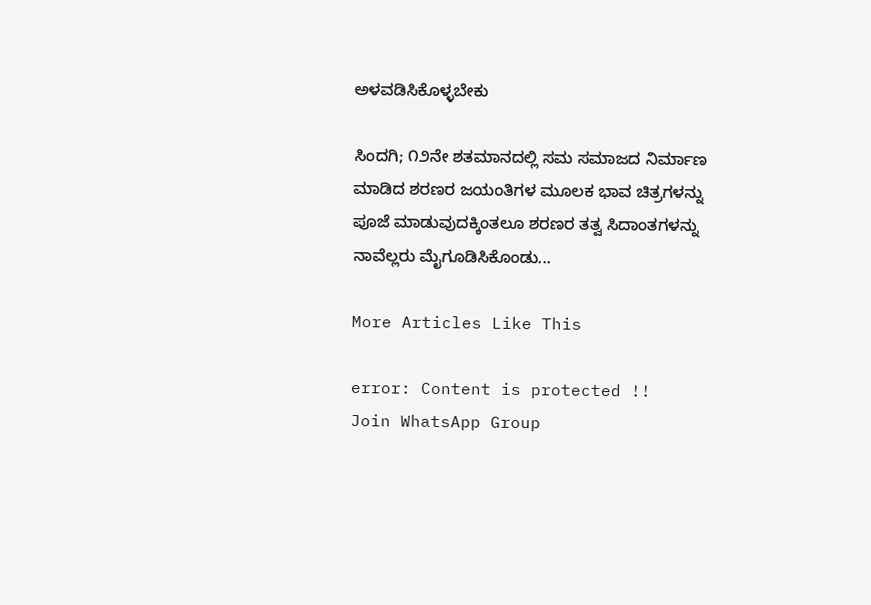ಅಳವಡಿಸಿಕೊಳ್ಳಬೇಕು

ಸಿಂದಗಿ; ೧೨ನೇ ಶತಮಾನದಲ್ಲಿ ಸಮ ಸಮಾಜದ ನಿರ್ಮಾಣ ಮಾಡಿದ ಶರಣರ ಜಯಂತಿಗಳ ಮೂಲಕ ಭಾವ ಚಿತ್ರಗಳನ್ನು ಪೂಜೆ ಮಾಡುವುದಕ್ಕಿಂತಲೂ ಶರಣರ ತತ್ವ ಸಿದಾಂತಗಳನ್ನು ನಾವೆಲ್ಲರು ಮೈಗೂಡಿಸಿಕೊಂಡು...

More Articles Like This

error: Content is protected !!
Join WhatsApp Group